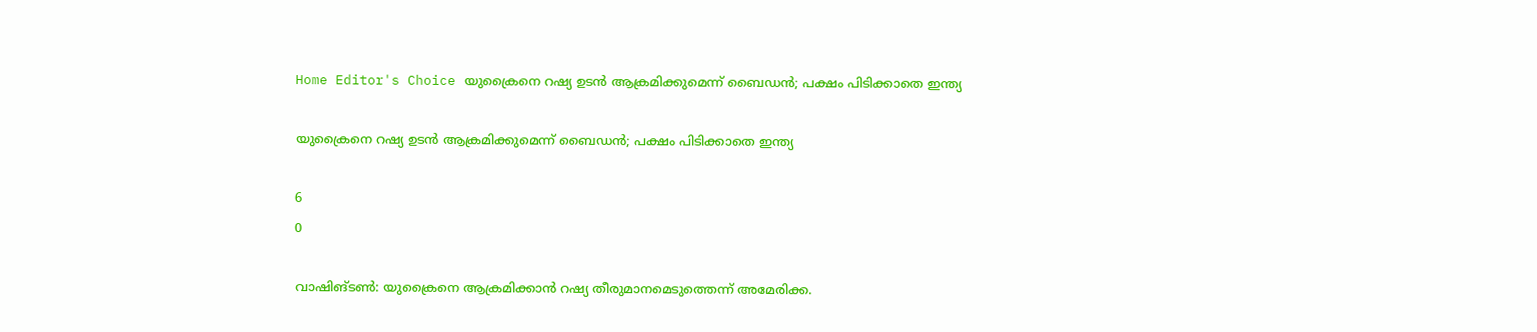Home Editor's Choice യുക്രൈനെ റഷ്യ ഉടന്‍ ആക്രമിക്കുമെന്ന് ബൈഡന്‍; പക്ഷം പിടിക്കാതെ ഇന്ത്യ

യുക്രൈനെ റഷ്യ ഉടന്‍ ആക്രമിക്കുമെന്ന് ബൈഡന്‍; പക്ഷം പിടിക്കാതെ ഇന്ത്യ

6
0

വാഷിങ്ടണ്‍: യുക്രൈനെ ആക്രമിക്കാന്‍ റഷ്യ തീരുമാനമെടുത്തെന്ന് അമേരിക്ക.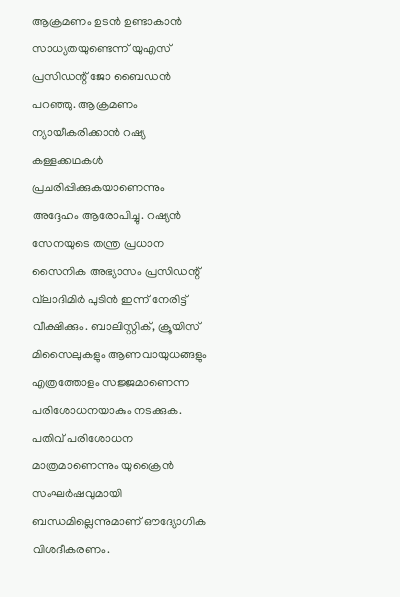ആക്രമണം ഉടന്‍ ഉണ്ടാകാന്‍ സാധ്യതയുണ്ടെന്ന് യുഎസ് പ്രസിഡന്റ് ജോ ബൈഡന്‍ പറഞ്ഞു. ആക്രമണം ന്യായീകരിക്കാന്‍ റഷ്യ കള്ളക്കഥകള്‍ പ്രചരിപ്പിക്കുകയാണെന്നും അദ്ദേഹം ആരോപിച്ചു. റഷ്യന്‍ സേനയുടെ തന്ത്ര പ്രധാന സൈനിക അഭ്യാസം പ്രസിഡന്റ് വ്‌ലാദിമിര്‍ പുടിന്‍ ഇന്ന് നേരിട്ട് വീക്ഷിക്കും. ബാലിസ്റ്റിക്, ക്രൂയിസ് മിസൈലുകളും ആണവായുധങ്ങളും എത്രത്തോളം സജ്ജമാണെന്ന പരിശോധനയാകും നടക്കുക. പതിവ് പരിശോധന മാത്രമാണെന്നും യുക്രൈന്‍ സംഘര്‍ഷവുമായി ബന്ധമില്ലെന്നുമാണ് ഔദ്യോഗിക വിശദീകരണം.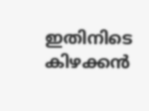ഇതിനിടെ കിഴക്കന്‍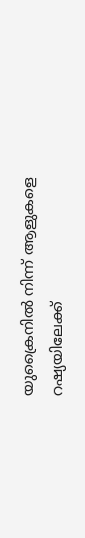യുക്രൈനില്‍ നിന്ന് ആളുകളെ റഷ്യയിലേക്ക്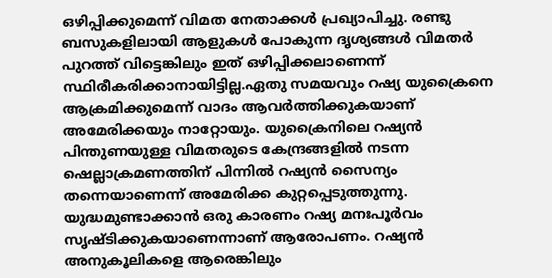ഒഴിപ്പിക്കുമെന്ന് വിമത നേതാക്കള്‍ പ്രഖ്യാപിച്ചു. രണ്ടു ബസുകളിലായി ആളുകള്‍ പോകുന്ന ദൃശ്യങ്ങള്‍ വിമതര്‍ പുറത്ത് വിട്ടെങ്കിലും ഇത് ഒഴിപ്പിക്കലാണെന്ന് സ്ഥിരീകരിക്കാനായിട്ടില്ല.ഏതു സമയവും റഷ്യ യുക്രൈനെ ആക്രമിക്കുമെന്ന് വാദം ആവര്‍ത്തിക്കുകയാണ് അമേരിക്കയും നാറ്റോയും. യുക്രൈനിലെ റഷ്യന്‍ പിന്തുണയുള്ള വിമതരുടെ കേന്ദ്രങ്ങളില്‍ നടന്ന ഷെല്ലാക്രമണത്തിന് പിന്നില്‍ റഷ്യന്‍ സൈന്യം തന്നെയാണെന്ന് അമേരിക്ക കുറ്റപ്പെടുത്തുന്നു. യുദ്ധമുണ്ടാക്കാന്‍ ഒരു കാരണം റഷ്യ മനഃപൂര്‍വം സൃഷ്ടിക്കുകയാണെന്നാണ് ആരോപണം. റഷ്യന്‍ അനുകൂലികളെ ആരെങ്കിലും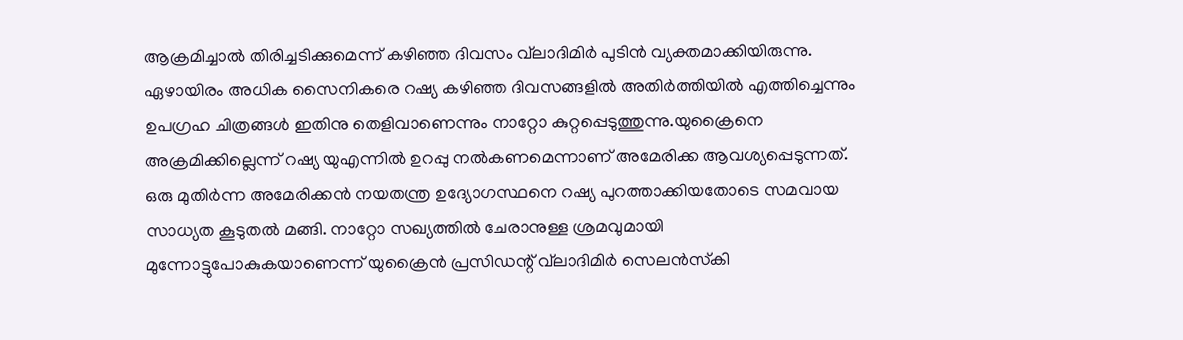ആക്രമിച്ചാല്‍ തിരിച്ചടിക്കുമെന്ന് കഴിഞ്ഞ ദിവസം വ്‌ലാദിമിര്‍ പുടിന്‍ വ്യക്തമാക്കിയിരുന്നു. ഏഴായിരം അധിക സൈനികരെ റഷ്യ കഴിഞ്ഞ ദിവസങ്ങളില്‍ അതിര്‍ത്തിയില്‍ എത്തിച്ചെന്നും ഉപഗ്രഹ ചിത്രങ്ങള്‍ ഇതിനു തെളിവാണെന്നും നാറ്റോ കുറ്റപ്പെടുത്തുന്നു.യുക്രൈനെ അക്രമിക്കില്ലെന്ന് റഷ്യ യുഎന്നില്‍ ഉറപ്പു നല്‍കണമെന്നാണ് അമേരിക്ക ആവശ്യപ്പെടുന്നത്. ഒരു മുതിര്‍ന്ന അമേരിക്കന്‍ നയതന്ത്ര ഉദ്യോഗസ്ഥനെ റഷ്യ പുറത്താക്കിയതോടെ സമവായ സാധ്യത കൂടുതല്‍ മങ്ങി. നാറ്റോ സഖ്യത്തില്‍ ചേരാനുള്ള ശ്രമവുമായി മുന്നോട്ടുപോകുകയാണെന്ന് യുക്രൈന്‍ പ്രസിഡന്റ് വ്‌ലാദിമിര്‍ സെലന്‍സ്‌കി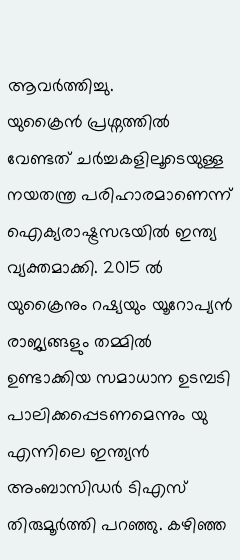ആവര്‍ത്തിച്ചു.
യുക്രൈന്‍ പ്രശ്നത്തില്‍ വേണ്ടത് ചര്‍ച്ചകളിലൂടെയുള്ള നയതന്ത്ര പരിഹാരമാണെന്ന് ഐക്യരാഷ്ട്രസഭയില്‍ ഇന്ത്യ വ്യക്തമാക്കി. 2015 ല്‍ യുക്രൈനും റഷ്യയും യൂറോപ്യന്‍ രാജ്യങ്ങളും തമ്മില്‍ ഉണ്ടാക്കിയ സമാധാന ഉടമ്പടി പാലിക്കപ്പെടണമെന്നും യു എന്നിലെ ഇന്ത്യന്‍ അംബാസിഡര്‍ ടിഎസ് തിരുമൂര്‍ത്തി പറഞ്ഞു. കഴിഞ്ഞ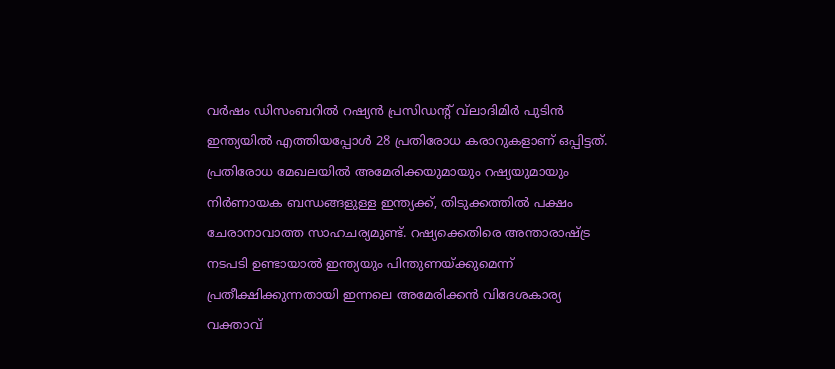വര്‍ഷം ഡിസംബറില്‍ റഷ്യന്‍ പ്രസിഡന്റ് വ്‌ലാദിമിര്‍ പുടിന്‍ ഇന്ത്യയില്‍ എത്തിയപ്പോള്‍ 28 പ്രതിരോധ കരാറുകളാണ് ഒപ്പിട്ടത്. പ്രതിരോധ മേഖലയില്‍ അമേരിക്കയുമായും റഷ്യയുമായും നിര്‍ണായക ബന്ധങ്ങളുള്ള ഇന്ത്യക്ക്, തിടുക്കത്തില്‍ പക്ഷം ചേരാനാവാത്ത സാഹചര്യമുണ്ട്. റഷ്യക്കെതിരെ അന്താരാഷ്ട്ര നടപടി ഉണ്ടായാല്‍ ഇന്ത്യയും പിന്തുണയ്ക്കുമെന്ന് പ്രതീക്ഷിക്കുന്നതായി ഇന്നലെ അമേരിക്കന്‍ വിദേശകാര്യ വക്താവ്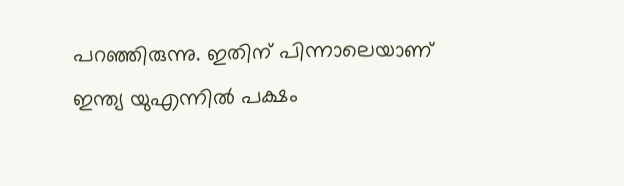പറഞ്ഞിരുന്നു. ഇതിന് പിന്നാലെയാണ് ഇന്ത്യ യുഎന്നില്‍ പക്ഷം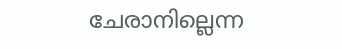ചേരാനില്ലെന്ന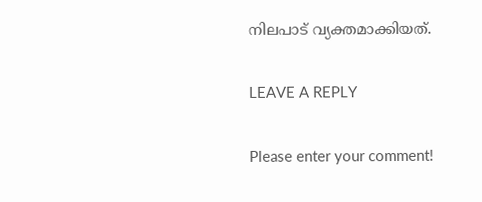നിലപാട് വ്യക്തമാക്കിയത്.

LEAVE A REPLY

Please enter your comment!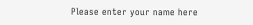Please enter your name here